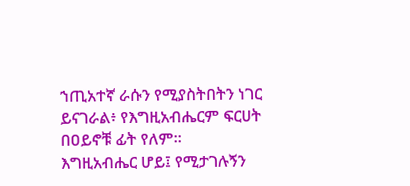ኀጢአተኛ ራሱን የሚያስትበትን ነገር ይናገራል፥ የእግዚአብሔርም ፍርሀት በዐይኖቹ ፊት የለም።
እግዚአብሔር ሆይ፤ የሚታገሉኝን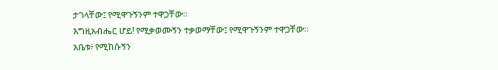ታገላቸው፤ የሚዋጉኝንም ተዋጋቸው።
እግዚአብሔር ሆይ! የሚቃወሙኝን ተቃወማቸው፤ የሚዋጉኝንም ተዋጋቸው።
አቤቱ፥ የሚከሱኝን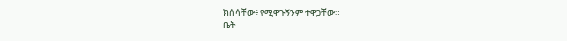ክሰሳቸው፥ የሚዋጉኝንም ተዋጋቸው።
ቤት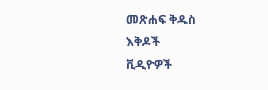መጽሐፍ ቅዱስ
እቅዶች
ቪዲዮዎች